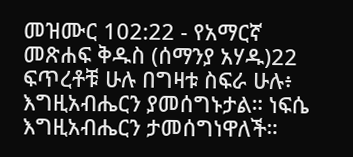መዝሙር 102:22 - የአማርኛ መጽሐፍ ቅዱስ (ሰማንያ አሃዱ)22 ፍጥረቶቹ ሁሉ በግዛቱ ስፍራ ሁሉ፥ እግዚአብሔርን ያመሰግኑታል። ነፍሴ እግዚአብሔርን ታመሰግነዋለች።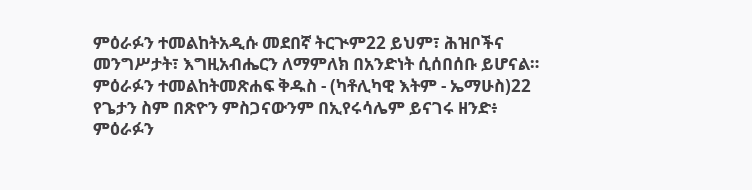ምዕራፉን ተመልከትአዲሱ መደበኛ ትርጒም22 ይህም፣ ሕዝቦችና መንግሥታት፣ እግዚአብሔርን ለማምለክ በአንድነት ሲሰበሰቡ ይሆናል። ምዕራፉን ተመልከትመጽሐፍ ቅዱስ - (ካቶሊካዊ እትም - ኤማሁስ)22 የጌታን ስም በጽዮን ምስጋናውንም በኢየሩሳሌም ይናገሩ ዘንድ፥ ምዕራፉን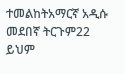ተመልከትአማርኛ አዲሱ መደበኛ ትርጉም22 ይህም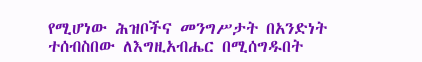የሚሆነው ሕዝቦችና መንግሥታት በአንድነት ተሰብስበው ለእግዚአብሔር በሚሰግዱበት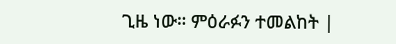ጊዜ ነው። ምዕራፉን ተመልከት |